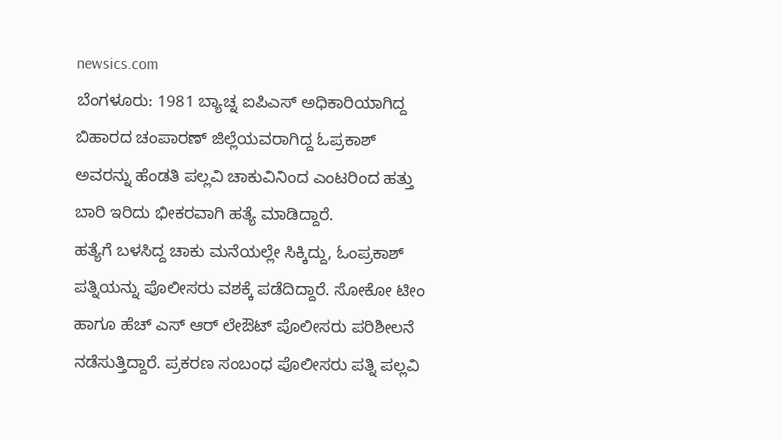newsics.com
ಬೆಂಗಳೂರು: 1981 ಬ್ಯಾಚ್ನ ಐಪಿಎಸ್ ಅಧಿಕಾರಿಯಾಗಿದ್ದ ಬಿಹಾರದ ಚಂಪಾರಣ್ ಜಿಲ್ಲೆಯವರಾಗಿದ್ದ ಓಪ್ರಕಾಶ್ ಅವರನ್ನು ಹೆಂಡತಿ ಪಲ್ಲವಿ ಚಾಕುವಿನಿಂದ ಎಂಟರಿಂದ ಹತ್ತು ಬಾರಿ ಇರಿದು ಭೀಕರವಾಗಿ ಹತ್ಯೆ ಮಾಡಿದ್ದಾರೆ.
ಹತ್ಯೆಗೆ ಬಳಸಿದ್ದ ಚಾಕು ಮನೆಯಲ್ಲೇ ಸಿಕ್ಕಿದ್ದು, ಓಂಪ್ರಕಾಶ್ ಪತ್ನಿಯನ್ನು ಪೊಲೀಸರು ವಶಕ್ಕೆ ಪಡೆದಿದ್ದಾರೆ. ಸೋಕೋ ಟೀಂ ಹಾಗೂ ಹೆಚ್ ಎಸ್ ಆರ್ ಲೇಔಟ್ ಪೊಲೀಸರು ಪರಿಶೀಲನೆ ನಡೆಸುತ್ತಿದ್ದಾರೆ. ಪ್ರಕರಣ ಸಂಬಂಧ ಪೊಲೀಸರು ಪತ್ನಿ ಪಲ್ಲವಿ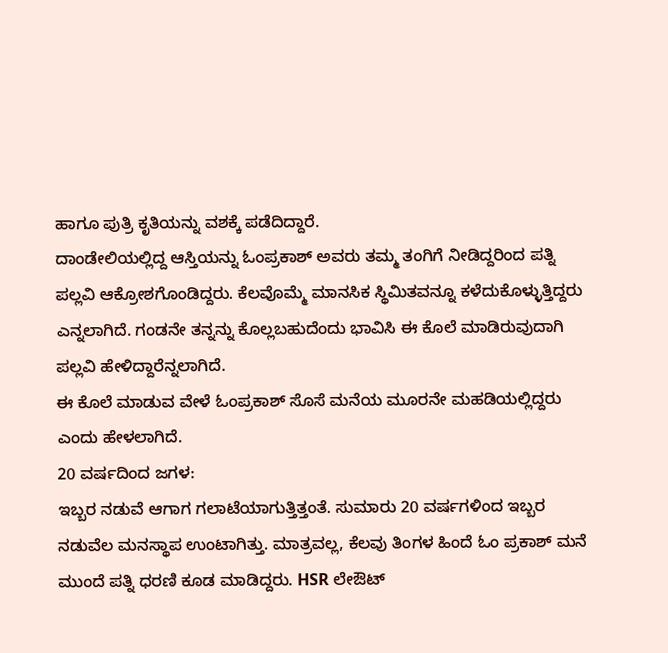ಹಾಗೂ ಪುತ್ರಿ ಕೃತಿಯನ್ನು ವಶಕ್ಕೆ ಪಡೆದಿದ್ದಾರೆ.
ದಾಂಡೇಲಿಯಲ್ಲಿದ್ದ ಆಸ್ತಿಯನ್ನು ಓಂಪ್ರಕಾಶ್ ಅವರು ತಮ್ಮ ತಂಗಿಗೆ ನೀಡಿದ್ದರಿಂದ ಪತ್ನಿ ಪಲ್ಲವಿ ಆಕ್ರೋಶಗೊಂಡಿದ್ದರು. ಕೆಲವೊಮ್ಮೆ ಮಾನಸಿಕ ಸ್ಥಿಮಿತವನ್ನೂ ಕಳೆದುಕೊಳ್ಳುತ್ತಿದ್ದರು ಎನ್ನಲಾಗಿದೆ. ಗಂಡನೇ ತನ್ನನ್ನು ಕೊಲ್ಲಬಹುದೆಂದು ಭಾವಿಸಿ ಈ ಕೊಲೆ ಮಾಡಿರುವುದಾಗಿ ಪಲ್ಲವಿ ಹೇಳಿದ್ದಾರೆನ್ನಲಾಗಿದೆ.
ಈ ಕೊಲೆ ಮಾಡುವ ವೇಳೆ ಓಂಪ್ರಕಾಶ್ ಸೊಸೆ ಮನೆಯ ಮೂರನೇ ಮಹಡಿಯಲ್ಲಿದ್ದರು ಎಂದು ಹೇಳಲಾಗಿದೆ.
20 ವರ್ಷದಿಂದ ಜಗಳ:
ಇಬ್ಬರ ನಡುವೆ ಆಗಾಗ ಗಲಾಟೆಯಾಗುತ್ತಿತ್ತಂತೆ. ಸುಮಾರು 20 ವರ್ಷಗಳಿಂದ ಇಬ್ಬರ ನಡುವೆಲ ಮನಸ್ಥಾಪ ಉಂಟಾಗಿತ್ತು. ಮಾತ್ರವಲ್ಲ, ಕೆಲವು ತಿಂಗಳ ಹಿಂದೆ ಓಂ ಪ್ರಕಾಶ್ ಮನೆ ಮುಂದೆ ಪತ್ನಿ ಧರಣಿ ಕೂಡ ಮಾಡಿದ್ದರು. HSR ಲೇಔಟ್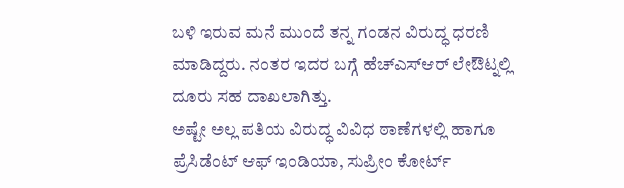ಬಳಿ ಇರುವ ಮನೆ ಮುಂದೆ ತನ್ನ ಗಂಡನ ವಿರುದ್ಧ ಧರಣಿ ಮಾಡಿದ್ದರು. ನಂತರ ಇದರ ಬಗ್ಗೆ ಹೆಚ್ಎಸ್ಆರ್ ಲೇಔಟ್ನಲ್ಲಿ ದೂರು ಸಹ ದಾಖಲಾಗಿತ್ತು.
ಅಷ್ಟೇ ಅಲ್ಲ ಪತಿಯ ವಿರುದ್ಧ ವಿವಿಧ ಠಾಣೆಗಳಲ್ಲಿ ಹಾಗೂ ಪ್ರೆಸಿಡೆಂಟ್ ಆಫ್ ಇಂಡಿಯಾ, ಸುಪ್ರೀಂ ಕೋರ್ಟ್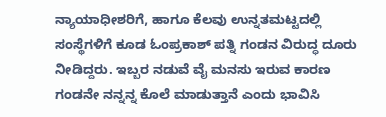ನ್ಯಾಯಾಧೀಶರಿಗೆ, ಹಾಗೂ ಕೆಲವು ಉನ್ನತಮಟ್ಟದಲ್ಲಿ ಸಂಸ್ಥೆಗಳಿಗೆ ಕೂಡ ಓಂಪ್ರಕಾಶ್ ಪತ್ನಿ ಗಂಡನ ವಿರುದ್ಧ ದೂರು ನೀಡಿದ್ದರು. ಇಬ್ಬರ ನಡುವೆ ವೈ ಮನಸು ಇರುವ ಕಾರಣ ಗಂಡನೇ ನನ್ನನ್ನ ಕೊಲೆ ಮಾಡುತ್ತಾನೆ ಎಂದು ಭಾವಿಸಿ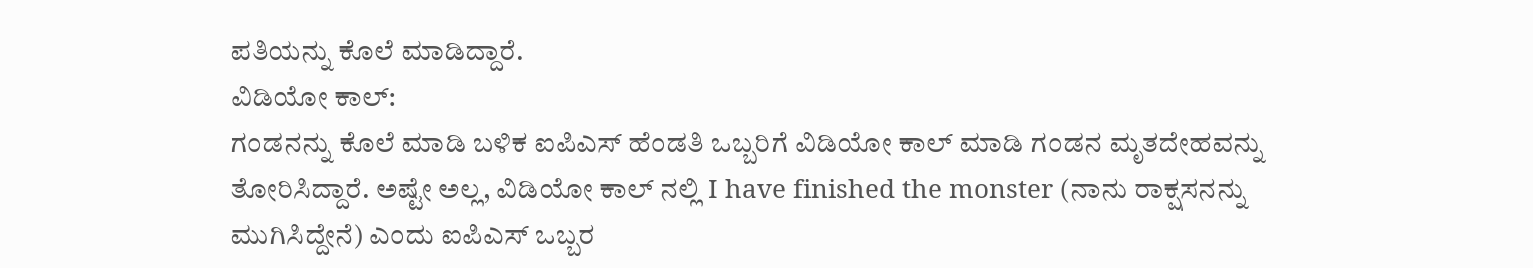ಪತಿಯನ್ನು ಕೊಲೆ ಮಾಡಿದ್ದಾರೆ.
ವಿಡಿಯೋ ಕಾಲ್:
ಗಂಡನನ್ನು ಕೊಲೆ ಮಾಡಿ ಬಳಿಕ ಐಪಿಎಸ್ ಹೆಂಡತಿ ಒಬ್ಬರಿಗೆ ವಿಡಿಯೋ ಕಾಲ್ ಮಾಡಿ ಗಂಡನ ಮೃತದೇಹವನ್ನು ತೋರಿಸಿದ್ದಾರೆ. ಅಷ್ಟೇ ಅಲ್ಲ, ವಿಡಿಯೋ ಕಾಲ್ ನಲ್ಲಿ I have finished the monster (ನಾನು ರಾಕ್ಷಸನನ್ನು ಮುಗಿಸಿದ್ದೇನೆ) ಎಂದು ಐಪಿಎಸ್ ಒಬ್ಬರ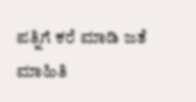ಪತ್ನಿಗೆ ಕರೆ ಮಾಡಿ ಜತೆ ಮಾಹಿತಿ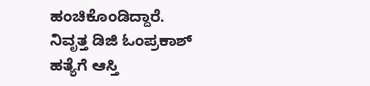ಹಂಚಿಕೊಂಡಿದ್ದಾರೆ.
ನಿವೃತ್ತ ಡಿಜಿ ಓಂಪ್ರಕಾಶ್ ಹತ್ಯೆಗೆ ಆಸ್ತಿ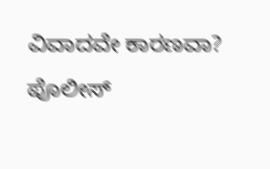ವಿವಾದವೇ ಕಾರಣವಾ? ಪೊಲೀಸ್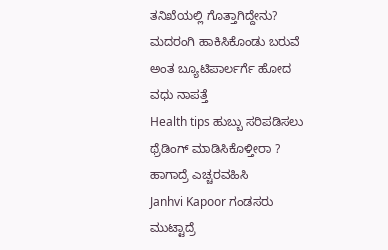ತನಿಖೆಯಲ್ಲಿ ಗೊತ್ತಾಗಿದ್ದೇನು?
ಮದರಂಗಿ ಹಾಕಿಸಿಕೊಂಡು ಬರುವೆ ಅಂತ ಬ್ಯೂಟಿಪಾರ್ಲರ್ಗೆ ಹೋದ ವಧು ನಾಪತ್ತೆ
Health tips ಹುಬ್ಬು ಸರಿಪಡಿಸಲು ಥ್ರೆಡಿಂಗ್ ಮಾಡಿಸಿಕೊಳ್ತೀರಾ ? ಹಾಗಾದ್ರೆ ಎಚ್ಚರವಹಿಸಿ
Janhvi Kapoor ಗಂಡಸರು ಮುಟ್ಟಾದ್ರೆ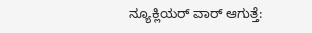ನ್ಯೂಕ್ಲಿಯರ್ ವಾರ್ ಆಗುತ್ತೆ: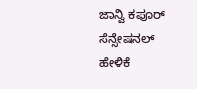ಜಾನ್ವಿ ಕಪೂರ್ ಸೆನ್ಸೇಷನಲ್ ಹೇಳಿಕೆ